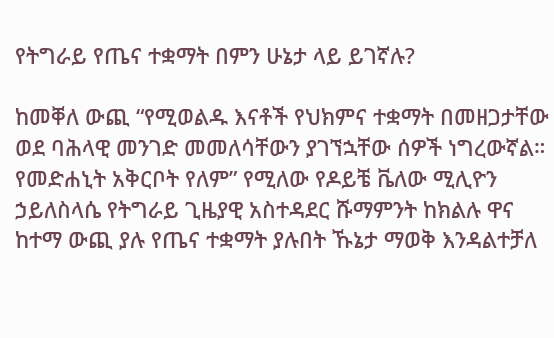የትግራይ የጤና ተቋማት በምን ሁኔታ ላይ ይገኛሉ?

ከመቐለ ውጪ “የሚወልዱ እናቶች የህክምና ተቋማት በመዘጋታቸው ወደ ባሕላዊ መንገድ መመለሳቸውን ያገኘኋቸው ሰዎች ነግረውኛል። የመድሐኒት አቅርቦት የለም” የሚለው የዶይቼ ቬለው ሚሊዮን ኃይለስላሴ የትግራይ ጊዜያዊ አስተዳደር ሹማምንት ከክልሉ ዋና ከተማ ውጪ ያሉ የጤና ተቋማት ያሉበት ኹኔታ ማወቅ እንዳልተቻለ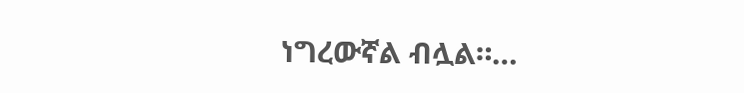ነግረውኛል ብሏል።…